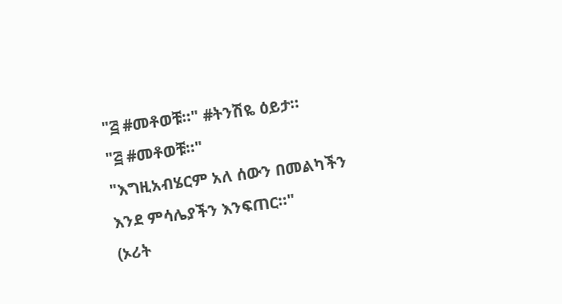"፭ #መቶወቹ።" #ትንሽዬ ዕይታ።
"፭ #መቶወቹ።"
"እግዚአብሄርም አለ ሰውን በመልካችን
እንደ ምሳሌያችን እንፍጠር።"
(ኦሪት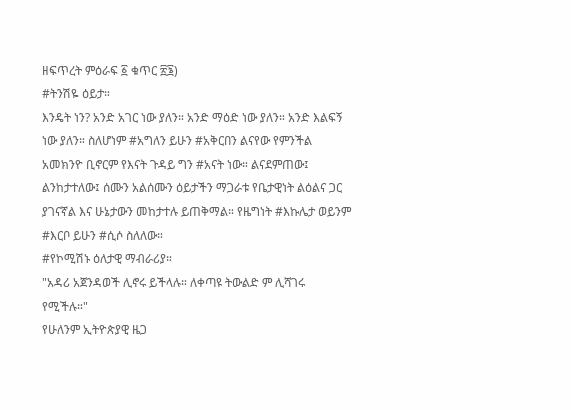ዘፍጥረት ምዕራፍ ፩ ቁጥር ፳፮)
#ትንሽዬ ዕይታ።
እንዴት ነን? አንድ አገር ነው ያለን። አንድ ማዕድ ነው ያለን። አንድ እልፍኝ ነው ያለን። ስለሆነም #አግለን ይሁን #አቅርበን ልናየው የምንችል አመክንዮ ቢኖርም የእናት ጉዳይ ግን #አናት ነው። ልናደምጠው፤ ልንከታተለው፤ ሰሙን አልሰሙን ዕይታችን ማጋራቱ የቤታዊነት ልዕልና ጋር ያገናኛል እና ሁኔታውን መከታተሉ ይጠቅማል። የዜግነት #እኩሌታ ወይንም #እርቦ ይሁን #ሲሶ ስለለው።
#የኮሚሽኑ ዕለታዊ ማብራሪያ።
"አዳሪ አጀንዳወች ሊኖሩ ይችላሉ። ለቀጣዩ ትውልድ ም ሊሻገሩ የሚችሉ።"
የሁለንም ኢትዮጵያዊ ዜጋ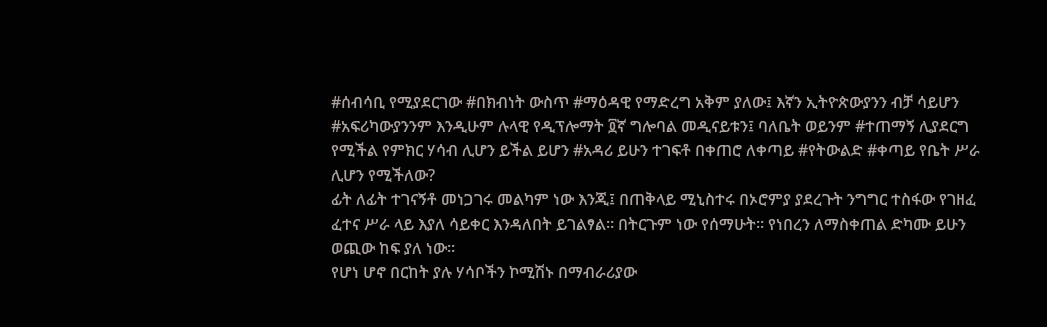#ሰብሳቢ የሚያደርገው #በክብነት ውስጥ #ማዕዳዊ የማድረግ አቅም ያለው፤ እኛን ኢትዮጵውያንን ብቻ ሳይሆን #አፍሪካውያንንም እንዲሁም ሉላዊ የዲፕሎማት ፬ኛ ግሎባል መዲናይቱን፤ ባለቤት ወይንም #ተጠማኝ ሊያደርግ የሚችል የምክር ሃሳብ ሊሆን ይችል ይሆን #አዳሪ ይሁን ተገፍቶ በቀጠሮ ለቀጣይ #የትውልድ #ቀጣይ የቤት ሥራ ሊሆን የሚችለው?
ፊት ለፊት ተገናኝቶ መነጋገሩ መልካም ነው እንጂ፤ በጠቅላይ ሚኒስተሩ በኦሮምያ ያደረጉት ንግግር ተስፋው የገዘፈ ፈተና ሥራ ላይ እያለ ሳይቀር እንዳለበት ይገልፃል። በትርጉም ነው የሰማሁት። የነበረን ለማስቀጠል ድካሙ ይሁን ወጪው ከፍ ያለ ነው።
የሆነ ሆኖ በርከት ያሉ ሃሳቦችን ኮሚሽኑ በማብራሪያው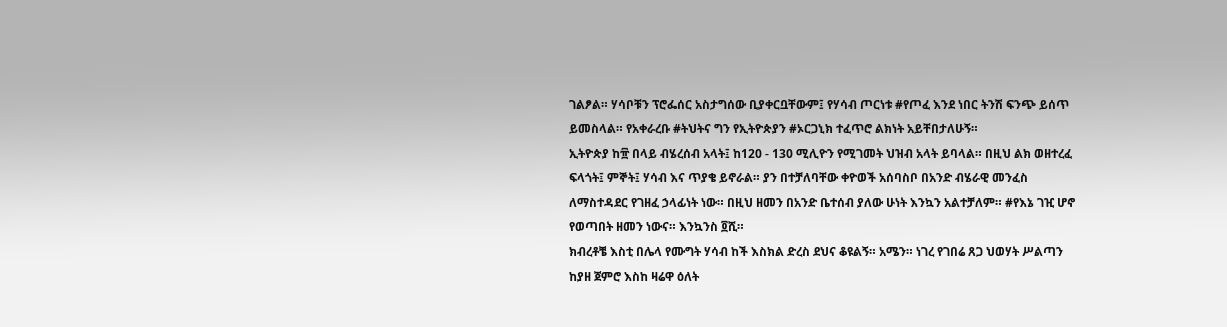ገልፆል። ሃሳቦቹን ፕሮፌሰር አስታግሰው ቢያቀርቧቸውም፤ የሃሳብ ጦርነቱ #የጦፈ እንደ ነበር ትንሽ ፍንጭ ይሰጥ ይመስላል። የአቀራረቡ #ትህትና ግን የኢትዮጵያን #ኦርጋኒክ ተፈጥሮ ልክነት አይቸበታለሁኝ።
ኢትዮጵያ ከ፹ በላይ ብሄረሰብ አላት፤ ከ120 - 130 ሚሊዮን የሚገመት ህዝብ አላት ይባላል። በዚህ ልክ ወዘተረፈ ፍላጎት፤ ምኞት፤ ሃሳብ እና ጥያቄ ይኖራል። ያን በተቻለባቸው ቀዮወች አሰባስቦ በአንድ ብሄራዊ መንፈስ ለማስተዳደር የገዘፈ ኃላፊነት ነው። በዚህ ዘመን በአንድ ቤተሰብ ያለው ሁነት እንኳን አልተቻለም። #የእኔ ገዢ ሆኖ የወጣበት ዘመን ነውና። እንኳንስ ፬ሺ።
ክብረቶቼ እስቲ በሌላ የሙግት ሃሳብ ከች እስክል ድረስ ደህና ቆዩልኝ። አሜን። ነገረ የገበሬ ጸጋ ህወሃት ሥልጣን ከያዘ ጀምሮ እስከ ዛሬዋ ዕለት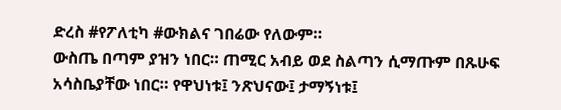ድረስ #የፖለቲካ #ውክልና ገበሬው የለውም።
ውስጤ በጣም ያዝን ነበር። ጠሚር አብይ ወደ ስልጣን ሲማጡም በጹሁፍ አሳስቤያቸው ነበር። የዋህነቱ፤ ንጽህናው፤ ታማኝነቱ፤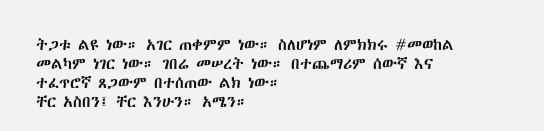ትጋቱ ልዩ ነው። አገር ጠቀምም ነው። ስለሆነም ለምክክሩ #መወከል መልካም ነገር ነው። ገበሬ መሠረት ነው። በተጨማሪም ሰውኛ እና ተፈጥሮኛ ጸጋውም በተሰጠው ልክ ነው።
ቸር አስበን፤ ቸር እንሁን። አሜን።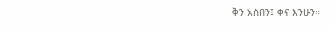ቅን አስበን፤ ቀና እንሁን።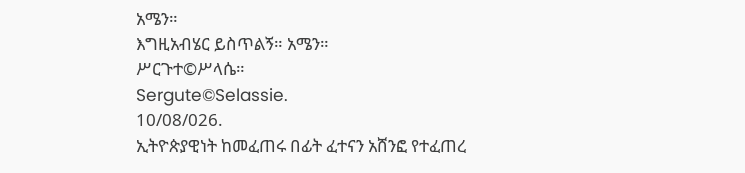አሜን።
እግዚአብሄር ይስጥልኝ። አሜን።
ሥርጉተ©ሥላሴ።
Sergute©Selassie.
10/08/026.
ኢትዮጵያዊነት ከመፈጠሩ በፊት ፈተናን አሸንፎ የተፈጠረ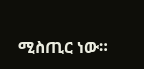ሚስጢር ነው።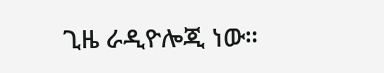ጊዜ ራዲዮሎጂ ነው።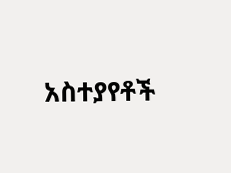አስተያየቶች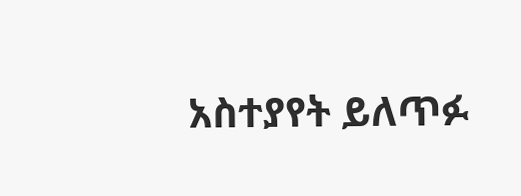አስተያየት ይለጥፉ